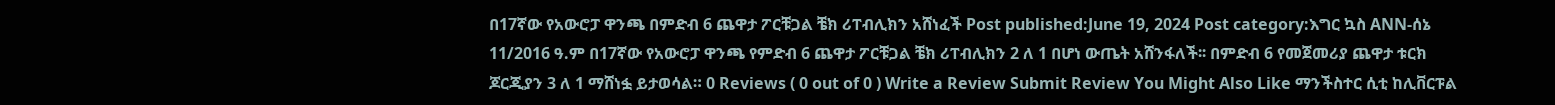በ17ኛው የአውሮፓ ዋንጫ በምድብ 6 ጨዋታ ፖርቹጋል ቼክ ሪፐብሊክን አሸነፈች Post published:June 19, 2024 Post category:እግር ኳስ ANN-ሰኔ 11/2016 ዓ.ም በ17ኛው የአውሮፓ ዋንጫ የምድብ 6 ጨዋታ ፖርቹጋል ቼክ ሪፐብሊክን 2 ለ 1 በሆነ ውጤት አሸንፋለች፡፡ በምድብ 6 የመጀመሪያ ጨዋታ ቱርክ ጆርጂያን 3 ለ 1 ማሸነፏ ይታወሳል። 0 Reviews ( 0 out of 0 ) Write a Review Submit Review You Might Also Like ማንችስተር ሲቲ ከሊቨርፑል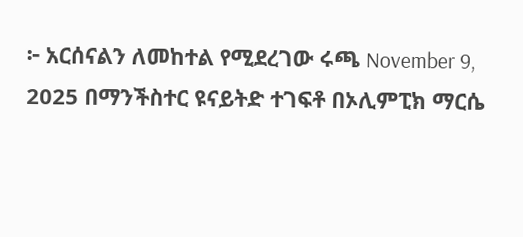፦ አርሰናልን ለመከተል የሚደረገው ሩጫ November 9, 2025 በማንችስተር ዩናይትድ ተገፍቶ በኦሊምፒክ ማርሴ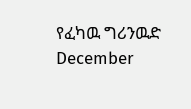የፈካዉ ግሪንዉድ December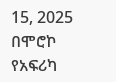15, 2025 በሞሮኮ የአፍሪካ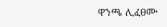ዋንጫ ሊፈፀሙ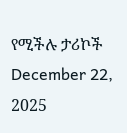የሚችሉ ታሪኮች December 22, 2025